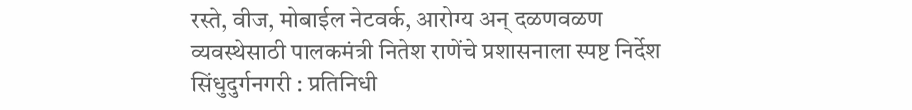रस्ते, वीज, मोबाईल नेटवर्क, आरोग्य अन् दळणवळण व्यवस्थेसाठी पालकमंत्री नितेश राणेंचे प्रशासनाला स्पष्ट निर्देश
सिंधुदुर्गनगरी : प्रतिनिधी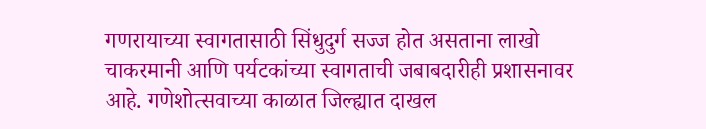गणरायाच्या स्वागतासाठी सिंधुदुर्ग सज्ज होत असताना लाखो चाकरमानी आणि पर्यटकांच्या स्वागताची जबाबदारीही प्रशासनावर आहे. गणेशोत्सवाच्या काळात जिल्ह्यात दाखल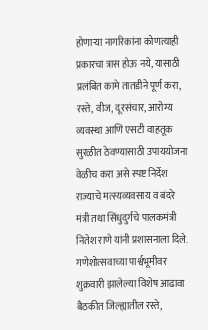होणाऱ्या नागरिकांना कोणत्याही प्रकारचा त्रास होऊ नये, यासाठी प्रलंबित कामे तातडीने पूर्ण करा, रस्ते, वीज, दूरसंचार, आरोग्य व्यवस्था आणि एसटी वाहतूक सुरळीत ठेवण्यासाठी उपाययोजना वेळीच करा असे स्पष्ट निर्देश राज्याचे मत्स्यव्यवसाय व बंदरे मंत्री तथा सिंधुदुर्गचे पालकमंत्री नितेश राणे यांनी प्रशासनाला दिले.
गणेशोत्सवाच्या पार्श्वभूमीवर शुक्रवारी झालेल्या विशेष आढावा बैठकीत जिल्ह्यातील रस्ते,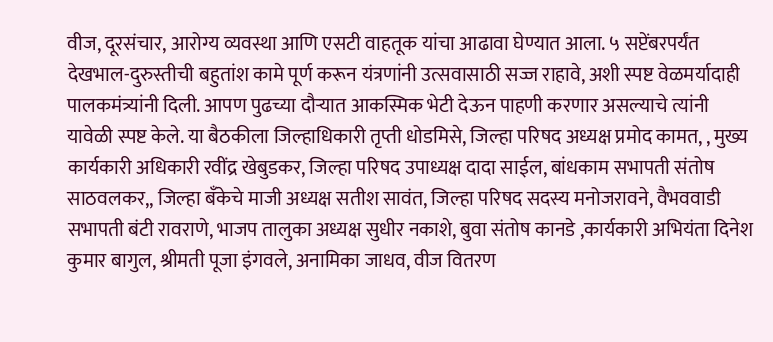वीज, दूरसंचार, आरोग्य व्यवस्था आणि एसटी वाहतूक यांचा आढावा घेण्यात आला. ५ सप्टेंबरपर्यंत देखभाल-दुरुस्तीची बहुतांश कामे पूर्ण करून यंत्रणांनी उत्सवासाठी सज्ज राहावे, अशी स्पष्ट वेळमर्यादाही पालकमंत्र्यांनी दिली. आपण पुढच्या दौऱ्यात आकस्मिक भेटी देऊन पाहणी करणार असल्याचे त्यांनी यावेळी स्पष्ट केले. या बैठकीला जिल्हाधिकारी तृप्ती धोडमिसे, जिल्हा परिषद अध्यक्ष प्रमोद कामत, , मुख्य कार्यकारी अधिकारी रवींद्र खेबुडकर, जिल्हा परिषद उपाध्यक्ष दादा साईल, बांधकाम सभापती संतोष साठवलकर,, जिल्हा बँकेचे माजी अध्यक्ष सतीश सावंत, जिल्हा परिषद सदस्य मनोजरावने, वैभववाडी सभापती बंटी रावराणे, भाजप तालुका अध्यक्ष सुधीर नकाशे, बुवा संतोष कानडे ,कार्यकारी अभियंता दिनेश कुमार बागुल, श्रीमती पूजा इंगवले, अनामिका जाधव, वीज वितरण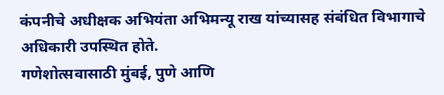कंपनीचे अधीक्षक अभियंता अभिमन्यू राख यांच्यासह संबंधित विभागाचे अधिकारी उपस्थित होते.
गणेशोत्सवासाठी मुंबई, पुणे आणि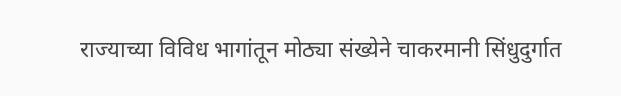राज्याच्या विविध भागांतून मोठ्या संख्येने चाकरमानी सिंधुदुर्गात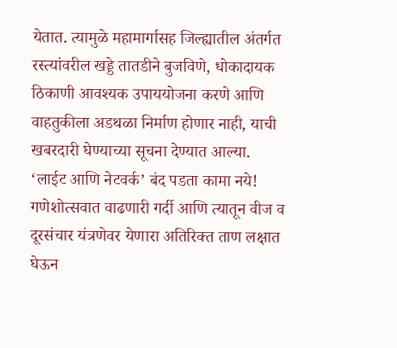येतात. त्यामुळे महामार्गासह जिल्ह्यातील अंतर्गत रस्त्यांवरील खड्डे तातडीने बुजविणे, धोकादायक ठिकाणी आवश्यक उपाययोजना करणे आणि वाहतुकीला अडथळा निर्माण होणार नाही, याची खबरदारी घेण्याच्या सूचना देण्यात आल्या.
‘लाईट आणि नेटवर्क’ बंद पडता कामा नये!
गणेशोत्सवात वाढणारी गर्दी आणि त्यातून वीज व दूरसंचार यंत्रणेवर येणारा अतिरिक्त ताण लक्षात घेऊन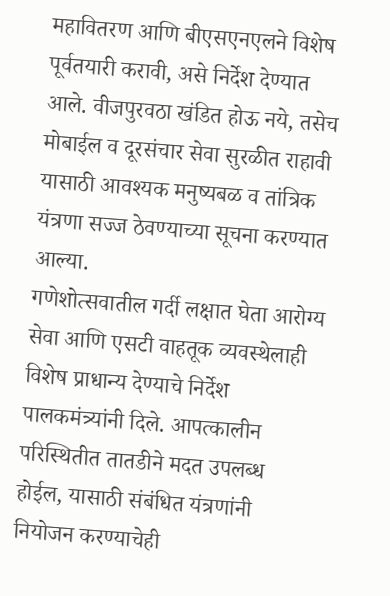महावितरण आणि बीएसएनएलने विशेष पूर्वतयारी करावी, असे निर्देश देण्यात आले. वीजपुरवठा खंडित होऊ नये, तसेच मोबाईल व दूरसंचार सेवा सुरळीत राहावी यासाठी आवश्यक मनुष्यबळ व तांत्रिक यंत्रणा सज्ज ठेवण्याच्या सूचना करण्यात आल्या.
गणेशोत्सवातील गर्दी लक्षात घेता आरोग्य सेवा आणि एसटी वाहतूक व्यवस्थेलाही विशेष प्राधान्य देण्याचे निर्देश पालकमंत्र्यांनी दिले. आपत्कालीन परिस्थितीत तातडीने मदत उपलब्ध होईल, यासाठी संबंधित यंत्रणांनी नियोजन करण्याचेही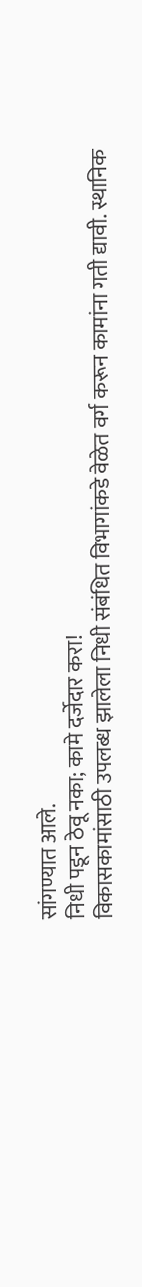सांगण्यात आले.
निधी पडून ठेवू नका; कामे दर्जेदार करा!
विकासकामांसाठी उपलब्ध झालेला निधी संबंधित विभागांकडे वेळेत वर्ग करून कामांना गती द्यावी. स्थानिक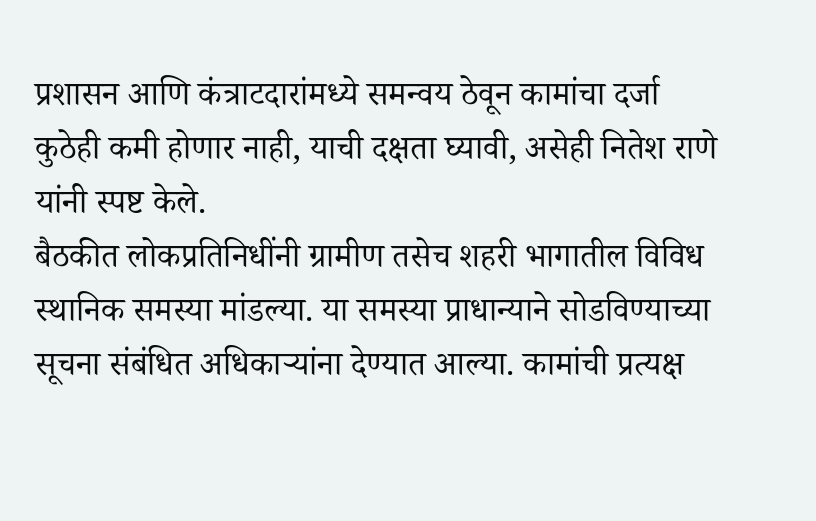प्रशासन आणि कंत्राटदारांमध्ये समन्वय ठेवून कामांचा दर्जा कुठेही कमी होणार नाही, याची दक्षता घ्यावी, असेही नितेश राणे यांनी स्पष्ट केले.
बैठकीत लोकप्रतिनिधींनी ग्रामीण तसेच शहरी भागातील विविध स्थानिक समस्या मांडल्या. या समस्या प्राधान्याने सोडविण्याच्या सूचना संबंधित अधिकाऱ्यांना देण्यात आल्या. कामांची प्रत्यक्ष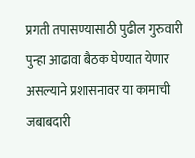प्रगती तपासण्यासाठी पुढील गुरुवारी पुन्हा आढावा बैठक घेण्यात येणार असल्याने प्रशासनावर या कामाची जबाबदारी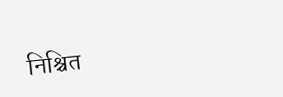निश्चित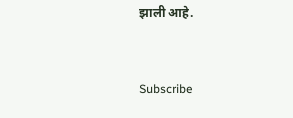झाली आहे.


Subscribe